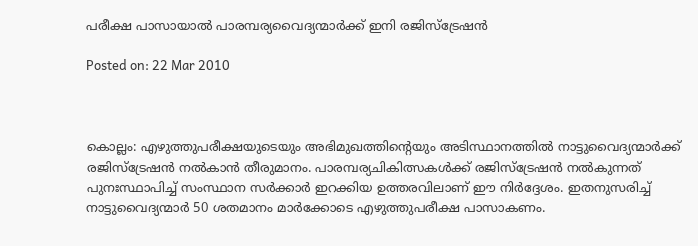പരീക്ഷ പാസായാല്‍ പാരമ്പര്യവൈദ്യന്മാര്‍ക്ക് ഇനി രജിസ്‌ട്രേഷന്‍

Posted on: 22 Mar 2010



കൊല്ലം: എഴുത്തുപരീക്ഷയുടെയും അഭിമുഖത്തിന്റെയും അടിസ്ഥാനത്തില്‍ നാട്ടുവൈദ്യന്മാര്‍ക്ക് രജിസ്‌ട്രേഷന്‍ നല്‍കാന്‍ തീരുമാനം. പാരമ്പര്യചികിത്സകള്‍ക്ക് രജിസ്‌ട്രേഷന്‍ നല്‍കുന്നത് പുനഃസ്ഥാപിച്ച് സംസ്ഥാന സര്‍ക്കാര്‍ ഇറക്കിയ ഉത്തരവിലാണ് ഈ നിര്‍ദ്ദേശം. ഇതനുസരിച്ച് നാട്ടുവൈദ്യന്മാര്‍ 50 ശതമാനം മാര്‍ക്കോടെ എഴുത്തുപരീക്ഷ പാസാകണം.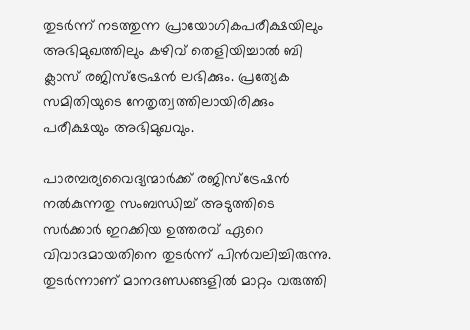തുടര്‍ന്ന് നടത്തുന്ന പ്രായോഗികപരീക്ഷയിലും അഭിമുഖത്തിലും കഴിവ് തെളിയിച്ചാല്‍ ബി ക്ലാസ് രജിസ്‌ട്രേഷന്‍ ലഭിക്കും. പ്രത്യേക സമിതിയുടെ നേതൃത്വത്തിലായിരിക്കും പരീക്ഷയും അഭിമുഖവും.

പാരമ്പര്യവൈദ്യന്മാര്‍ക്ക് രജിസ്‌ട്രേഷന്‍ നല്‍കുന്നതു സംബന്ധിച്ച് അടുത്തിടെ സര്‍ക്കാര്‍ ഇറക്കിയ ഉത്തരവ് ഏറെ വിവാദമായതിനെ തുടര്‍ന്ന് പിന്‍വലിച്ചിരുന്നു. തുടര്‍ന്നാണ് മാനദണ്ഡങ്ങളില്‍ മാറ്റം വരുത്തി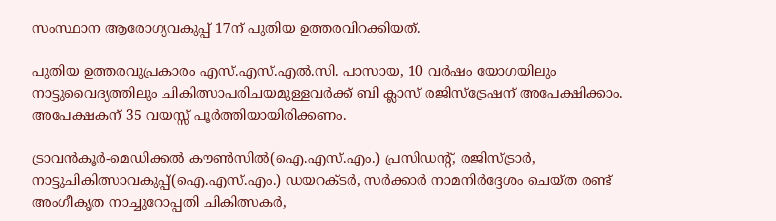സംസ്ഥാന ആരോഗ്യവകുപ്പ് 17ന് പുതിയ ഉത്തരവിറക്കിയത്.

പുതിയ ഉത്തരവുപ്രകാരം എസ്.എസ്.എല്‍.സി. പാസായ, 10 വര്‍ഷം യോഗയിലും നാട്ടുവൈദ്യത്തിലും ചികിത്സാപരിചയമുള്ളവര്‍ക്ക് ബി ക്ലാസ് രജിസ്‌ട്രേഷന് അപേക്ഷിക്കാം. അപേക്ഷകന് 35 വയസ്സ് പൂര്‍ത്തിയായിരിക്കണം.

ട്രാവന്‍കൂര്‍-മെഡിക്കല്‍ കൗണ്‍സില്‍(ഐ.എസ്.എം.) പ്രസിഡന്റ്, രജിസ്ട്രാര്‍, നാട്ടുചികിത്സാവകുപ്പ്(ഐ.എസ്.എം.) ഡയറക്ടര്‍, സര്‍ക്കാര്‍ നാമനിര്‍ദ്ദേശം ചെയ്ത രണ്ട് അംഗീകൃത നാച്ചുറോപ്പതി ചികിത്സകര്‍,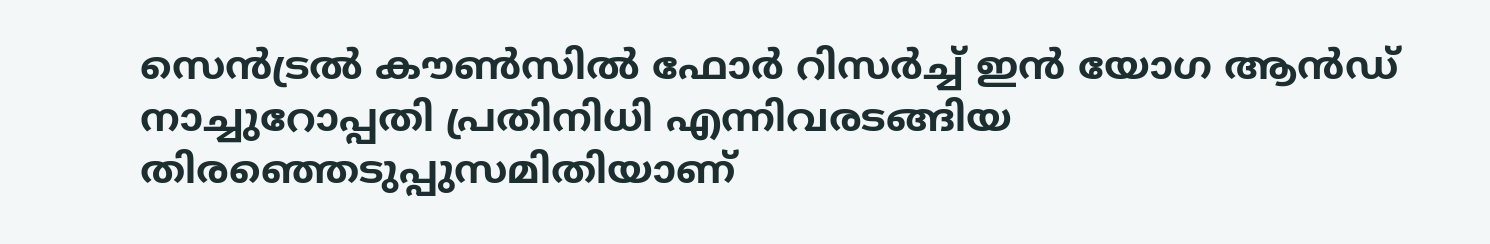സെന്‍ട്രല്‍ കൗണ്‍സില്‍ ഫോര്‍ റിസര്‍ച്ച് ഇന്‍ യോഗ ആന്‍ഡ് നാച്ചുറോപ്പതി പ്രതിനിധി എന്നിവരടങ്ങിയ തിരഞ്ഞെടുപ്പുസമിതിയാണ്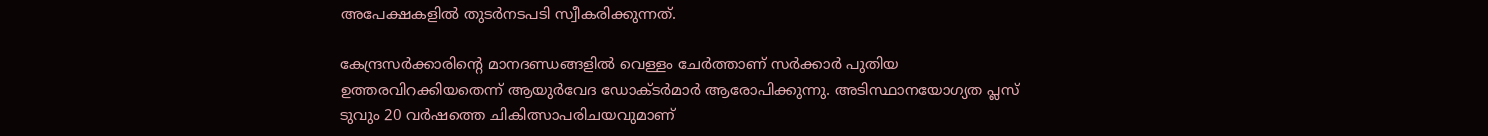അപേക്ഷകളില്‍ തുടര്‍നടപടി സ്വീകരിക്കുന്നത്.

കേന്ദ്രസര്‍ക്കാരിന്റെ മാനദണ്ഡങ്ങളില്‍ വെള്ളം ചേര്‍ത്താണ് സര്‍ക്കാര്‍ പുതിയ ഉത്തരവിറക്കിയതെന്ന് ആയുര്‍വേദ ഡോക്ടര്‍മാര്‍ ആരോപിക്കുന്നു. അടിസ്ഥാനയോഗ്യത പ്ലസ് ടുവും 20 വര്‍ഷത്തെ ചികിത്സാപരിചയവുമാണ്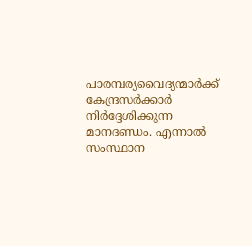പാരമ്പര്യവൈദ്യന്മാര്‍ക്ക് കേന്ദ്രസര്‍ക്കാര്‍ നിര്‍ദ്ദേശിക്കുന്ന മാനദണ്ഡം. എന്നാല്‍ സംസ്ഥാന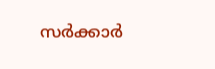സര്‍ക്കാര്‍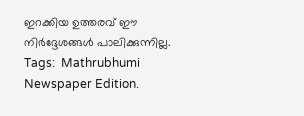ഇറക്കിയ ഉത്തരവ് ഈ നിര്‍ദ്ദേശങ്ങള്‍ പാലിക്കുന്നില്ല.
Tags:  Mathrubhumi Newspaper Edition.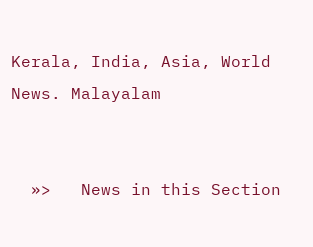Kerala, India, Asia, World News. Malayalam


  »>   News in this Section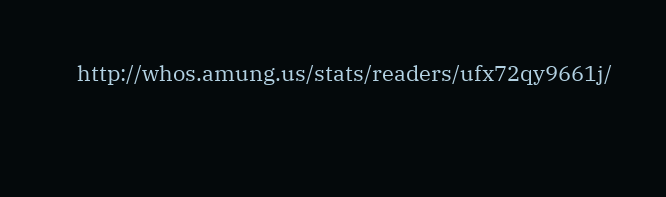http://whos.amung.us/stats/readers/ufx72qy9661j/